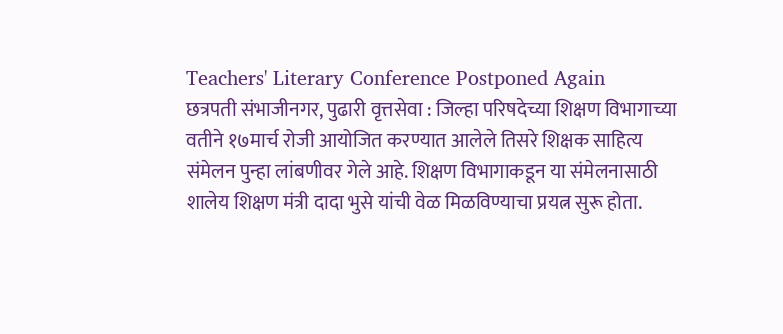Teachers' Literary Conference Postponed Again
छत्रपती संभाजीनगर, पुढारी वृत्तसेवा : जिल्हा परिषदेच्या शिक्षण विभागाच्या वतीने १७मार्च रोजी आयोजित करण्यात आलेले तिसरे शिक्षक साहित्य संमेलन पुन्हा लांबणीवर गेले आहे. शिक्षण विभागाकडून या संमेलनासाठी शालेय शिक्षण मंत्री दादा भुसे यांची वेळ मिळविण्याचा प्रयत्न सुरू होता.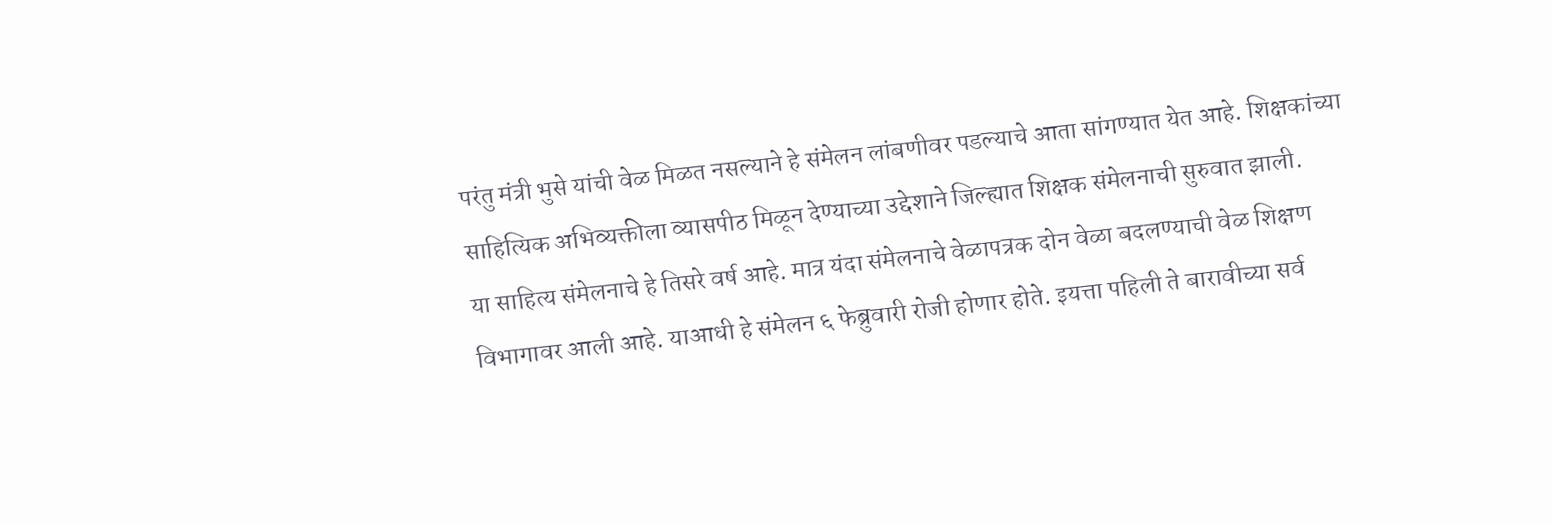परंतु मंत्री भुसे यांची वेळ मिळत नसल्याने हे संमेलन लांबणीवर पडल्याचे आता सांगण्यात येत आहे. शिक्षकांच्या साहित्यिक अभिव्यक्तीला व्यासपीठ मिळून देण्याच्या उद्देशाने जिल्ह्यात शिक्षक संमेलनाची सुरुवात झाली.
या साहित्य संमेलनाचे हे तिसरे वर्ष आहे. मात्र यंदा संमेलनाचे वेळापत्रक दोन वेळा बदलण्याची वेळ शिक्षण विभागावर आली आहे. याआधी हे संमेलन ६ फेब्रुवारी रोजी होणार होते. इयत्ता पहिली ते बारावीच्या सर्व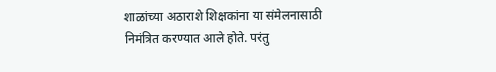शाळांच्या अठाराशे शिक्षकांना या संमेलनासाठी निमंत्रित करण्यात आले होते. परंतु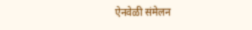ऐनवेळी संमेलन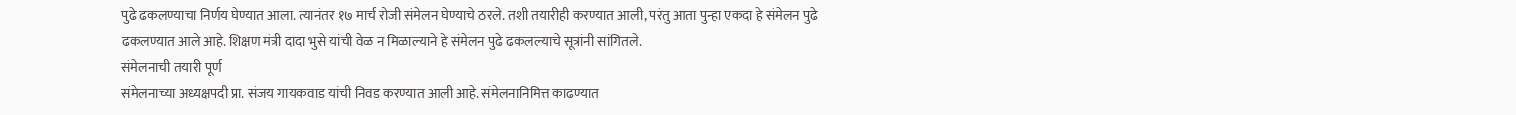पुढे ढकलण्याचा निर्णय घेण्यात आला. त्यानंतर १७ मार्च रोजी संमेलन घेण्याचे ठरले. तशी तयारीही करण्यात आली, परंतु आता पुन्हा एकदा हे संमेलन पुढे ढकलण्यात आले आहे. शिक्षण मंत्री दादा भुसे यांची वेळ न मिळाल्याने हे संमेलन पुढे ढकलल्याचे सूत्रांनी सांगितले.
संमेलनाची तयारी पूर्ण
संमेलनाच्या अध्यक्षपदी प्रा. संजय गायकवाड यांची निवड करण्यात आली आहे. संमेलनानिमित्त काढण्यात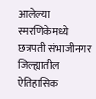आलेल्या स्मरणिकेमध्ये छत्रपती संभाजीनगर जिल्ह्यातील ऐतिहासिक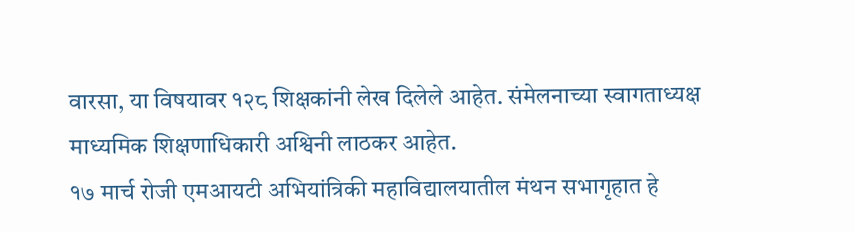वारसा, या विषयावर १२८ शिक्षकांनी लेख दिलेले आहेत. संमेलनाच्या स्वागताध्यक्ष माध्यमिक शिक्षणाधिकारी अश्विनी लाठकर आहेत.
१७ मार्च रोजी एमआयटी अभियांत्रिकी महाविद्यालयातील मंथन सभागृहात हे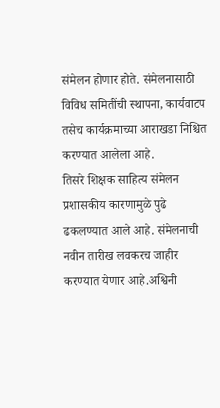संमेलन होणार होते. संमेलनासाठी विविध समितींची स्थापना, कार्यवाटप तसेच कार्यक्रमाच्या आराखडा निश्चित करण्यात आलेला आहे.
तिसरे शिक्षक साहित्य संमेलन प्रशासकीय कारणामुळे पुढे ढकलण्यात आले आहे. संमेलनाची नवीन तारीख लवकरच जाहीर करण्यात येणार आहे.अश्विनी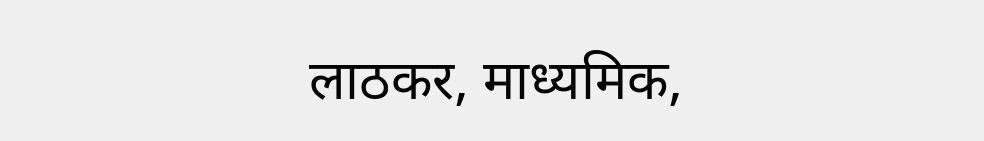लाठकर, माध्यमिक,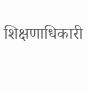शिक्षणाधिकारी